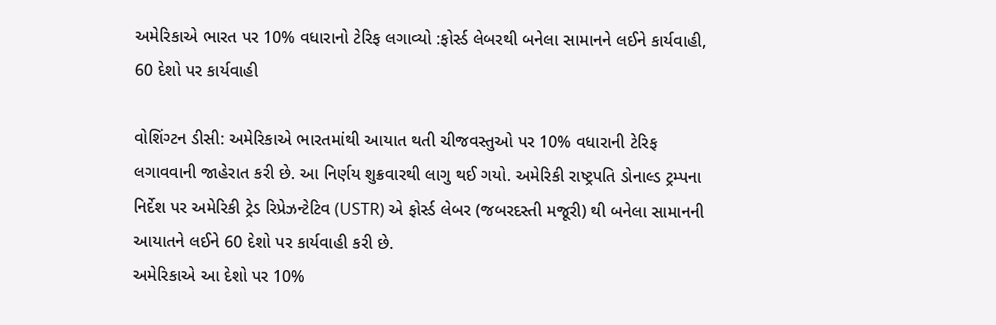અમેરિકાએ ભારત પર 10% વધારાનો ટેરિફ લગાવ્યો :ફોર્સ્ડ લેબરથી બનેલા સામાનને લઈને કાર્યવાહી, 60 દેશો પર કાર્યવાહી

વોશિંગ્ટન ડીસી: અમેરિકાએ ભારતમાંથી આયાત થતી ચીજવસ્તુઓ પર 10% વધારાની ટેરિફ લગાવવાની જાહેરાત કરી છે. આ નિર્ણય શુક્રવારથી લાગુ થઈ ગયો. અમેરિકી રાષ્ટ્રપતિ ડોનાલ્ડ ટ્રમ્પના નિર્દેશ પર અમેરિકી ટ્રેડ રિપ્રેઝન્ટેટિવ (USTR) એ ફોર્સ્ડ લેબર (જબરદસ્તી મજૂરી) થી બનેલા સામાનની આયાતને લઈને 60 દેશો પર કાર્યવાહી કરી છે.
અમેરિકાએ આ દેશો પર 10%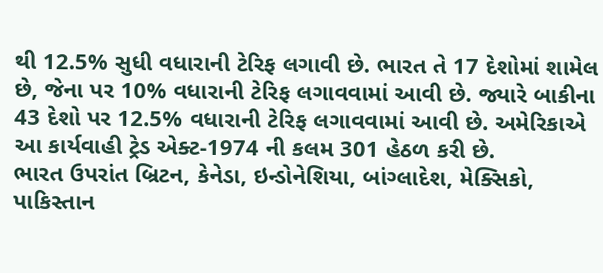થી 12.5% સુધી વધારાની ટેરિફ લગાવી છે. ભારત તે 17 દેશોમાં શામેલ છે, જેના પર 10% વધારાની ટેરિફ લગાવવામાં આવી છે. જ્યારે બાકીના 43 દેશો પર 12.5% વધારાની ટેરિફ લગાવવામાં આવી છે. અમેરિકાએ આ કાર્યવાહી ટ્રેડ એક્ટ-1974 ની કલમ 301 હેઠળ કરી છે.
ભારત ઉપરાંત બ્રિટન, કેનેડા, ઇન્ડોનેશિયા, બાંગ્લાદેશ, મેક્સિકો, પાકિસ્તાન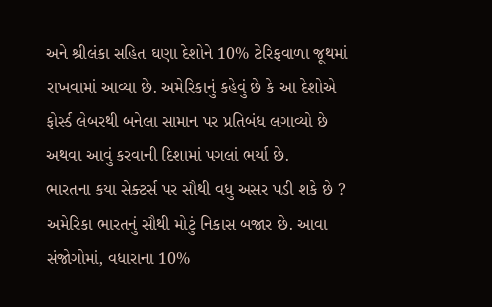અને શ્રીલંકા સહિત ઘણા દેશોને 10% ટેરિફવાળા જૂથમાં રાખવામાં આવ્યા છે. અમેરિકાનું કહેવું છે કે આ દેશોએ ફોર્સ્ડ લેબરથી બનેલા સામાન પર પ્રતિબંધ લગાવ્યો છે અથવા આવું કરવાની દિશામાં પગલાં ભર્યા છે.
ભારતના કયા સેક્ટર્સ પર સૌથી વધુ અસર પડી શકે છે ?
અમેરિકા ભારતનું સૌથી મોટું નિકાસ બજાર છે. આવા સંજોગોમાં, વધારાના 10%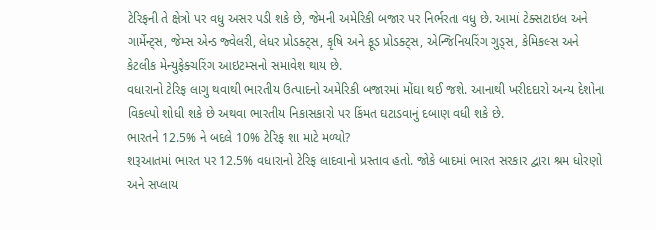ટેરિફની તે ક્ષેત્રો પર વધુ અસર પડી શકે છે, જેમની અમેરિકી બજાર પર નિર્ભરતા વધુ છે. આમાં ટેક્સટાઇલ અને ગાર્મેન્ટ્સ, જેમ્સ એન્ડ જ્વેલરી, લેધર પ્રોડક્ટ્સ, કૃષિ અને ફૂડ પ્રોડક્ટ્સ, એન્જિનિયરિંગ ગુડ્સ, કેમિકલ્સ અને કેટલીક મેન્યુફેક્ચરિંગ આઇટમ્સનો સમાવેશ થાય છે.
વધારાનો ટેરિફ લાગુ થવાથી ભારતીય ઉત્પાદનો અમેરિકી બજારમાં મોંઘા થઈ જશે. આનાથી ખરીદદારો અન્ય દેશોના વિકલ્પો શોધી શકે છે અથવા ભારતીય નિકાસકારો પર કિંમત ઘટાડવાનું દબાણ વધી શકે છે.
ભારતને 12.5% ને બદલે 10% ટેરિફ શા માટે મળ્યો?
શરૂઆતમાં ભારત પર 12.5% વધારાનો ટેરિફ લાદવાનો પ્રસ્તાવ હતો. જોકે બાદમાં ભારત સરકાર દ્વારા શ્રમ ધોરણો અને સપ્લાય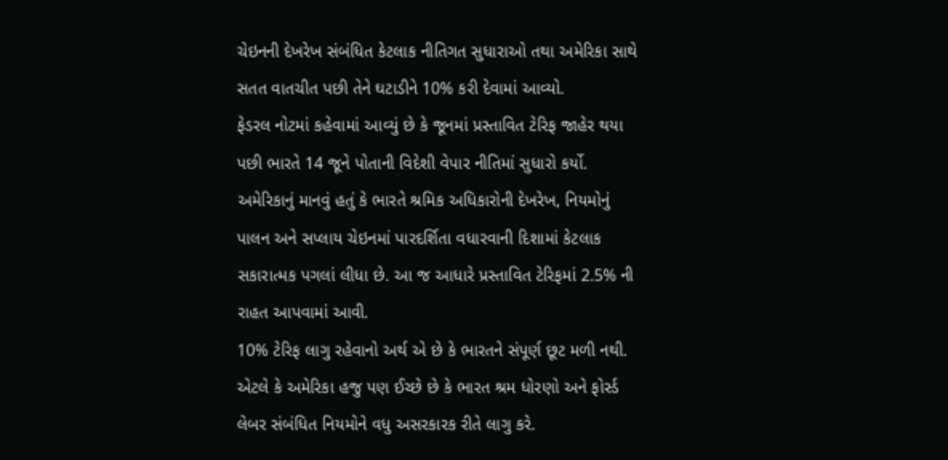ચેઇનની દેખરેખ સંબંધિત કેટલાક નીતિગત સુધારાઓ તથા અમેરિકા સાથે સતત વાતચીત પછી તેને ઘટાડીને 10% કરી દેવામાં આવ્યો.
ફેડરલ નોટમાં કહેવામાં આવ્યું છે કે જૂનમાં પ્રસ્તાવિત ટેરિફ જાહેર થયા પછી ભારતે 14 જૂને પોતાની વિદેશી વેપાર નીતિમાં સુધારો કર્યો. અમેરિકાનું માનવું હતું કે ભારતે શ્રમિક અધિકારોની દેખરેખ, નિયમોનું પાલન અને સપ્લાય ચેઇનમાં પારદર્શિતા વધારવાની દિશામાં કેટલાક સકારાત્મક પગલાં લીધા છે. આ જ આધારે પ્રસ્તાવિત ટેરિફમાં 2.5% ની રાહત આપવામાં આવી.
10% ટેરિફ લાગુ રહેવાનો અર્થ એ છે કે ભારતને સંપૂર્ણ છૂટ મળી નથી. એટલે કે અમેરિકા હજુ પણ ઈચ્છે છે કે ભારત શ્રમ ધોરણો અને ફોર્સ્ડ લેબર સંબંધિત નિયમોને વધુ અસરકારક રીતે લાગુ કરે.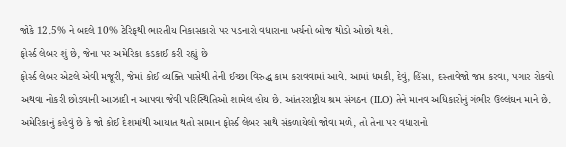જોકે 12.5% ને બદલે 10% ટેરિફથી ભારતીય નિકાસકારો પર પડનારો વધારાના ખર્ચનો બોજ થોડો ઓછો થશે.
ફોર્સ્ડ લેબર શું છે, જેના પર અમેરિકા કડકાઈ કરી રહ્યું છે
ફોર્સ્ડ લેબર એટલે એવી મજૂરી, જેમાં કોઈ વ્યક્તિ પાસેથી તેની ઈચ્છા વિરુદ્ધ કામ કરાવવામાં આવે. આમાં ધમકી, દેવું, હિંસા, દસ્તાવેજો જપ્ત કરવા, પગાર રોકવો અથવા નોકરી છોડવાની આઝાદી ન આપવા જેવી પરિસ્થિતિઓ શામેલ હોય છે. આંતરરાષ્ટ્રીય શ્રમ સંગઠન (ILO) તેને માનવ અધિકારોનું ગંભીર ઉલ્લંઘન માને છે.
અમેરિકાનું કહેવું છે કે જો કોઈ દેશમાંથી આયાત થતો સામાન ફોર્સ્ડ લેબર સાથે સંકળાયેલો જોવા મળે, તો તેના પર વધારાનો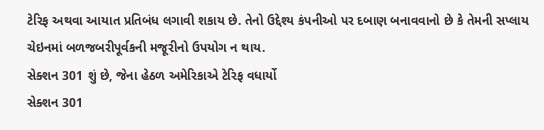ટેરિફ અથવા આયાત પ્રતિબંધ લગાવી શકાય છે. તેનો ઉદ્દેશ્ય કંપનીઓ પર દબાણ બનાવવાનો છે કે તેમની સપ્લાય ચેઇનમાં બળજબરીપૂર્વકની મજૂરીનો ઉપયોગ ન થાય.
સેક્શન 301 શું છે, જેના હેઠળ અમેરિકાએ ટેરિફ વધાર્યો
સેક્શન 301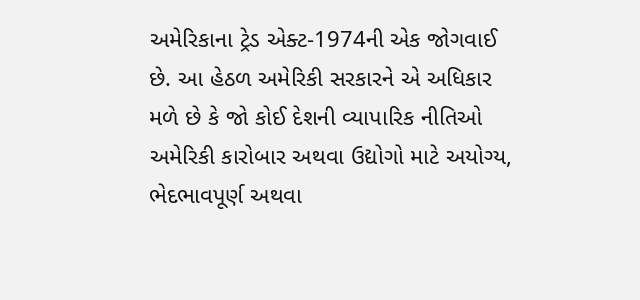અમેરિકાના ટ્રેડ એક્ટ-1974ની એક જોગવાઈ છે. આ હેઠળ અમેરિકી સરકારને એ અધિકાર મળે છે કે જો કોઈ દેશની વ્યાપારિક નીતિઓ અમેરિકી કારોબાર અથવા ઉદ્યોગો માટે અયોગ્ય, ભેદભાવપૂર્ણ અથવા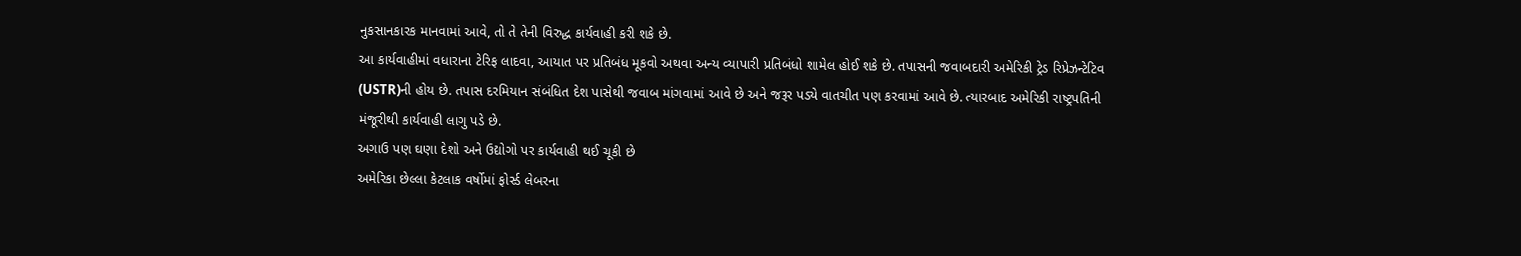નુકસાનકારક માનવામાં આવે, તો તે તેની વિરુદ્ધ કાર્યવાહી કરી શકે છે.
આ કાર્યવાહીમાં વધારાના ટેરિફ લાદવા, આયાત પર પ્રતિબંધ મૂકવો અથવા અન્ય વ્યાપારી પ્રતિબંધો શામેલ હોઈ શકે છે. તપાસની જવાબદારી અમેરિકી ટ્રેડ રિપ્રેઝન્ટેટિવ (USTR)ની હોય છે. તપાસ દરમિયાન સંબંધિત દેશ પાસેથી જવાબ માંગવામાં આવે છે અને જરૂર પડ્યે વાતચીત પણ કરવામાં આવે છે. ત્યારબાદ અમેરિકી રાષ્ટ્રપતિની મંજૂરીથી કાર્યવાહી લાગુ પડે છે.
અગાઉ પણ ઘણા દેશો અને ઉદ્યોગો પર કાર્યવાહી થઈ ચૂકી છે
અમેરિકા છેલ્લા કેટલાક વર્ષોમાં ફોર્સ્ડ લેબરના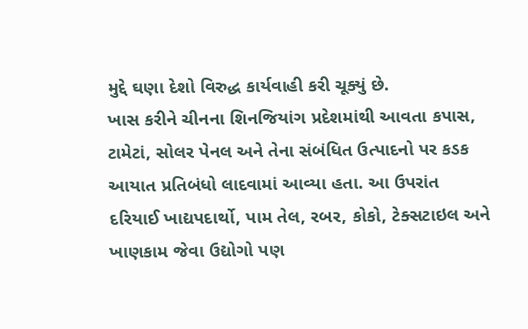મુદ્દે ઘણા દેશો વિરુદ્ધ કાર્યવાહી કરી ચૂક્યું છે.
ખાસ કરીને ચીનના શિનજિયાંગ પ્રદેશમાંથી આવતા કપાસ, ટામેટાં, સોલર પેનલ અને તેના સંબંધિત ઉત્પાદનો પર કડક આયાત પ્રતિબંધો લાદવામાં આવ્યા હતા. આ ઉપરાંત દરિયાઈ ખાદ્યપદાર્થો, પામ તેલ, રબર, કોકો, ટેક્સટાઇલ અને ખાણકામ જેવા ઉદ્યોગો પણ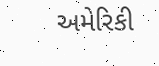અમેરિકી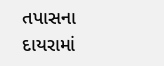તપાસના દાયરામાં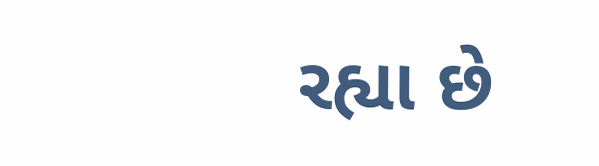રહ્યા છે